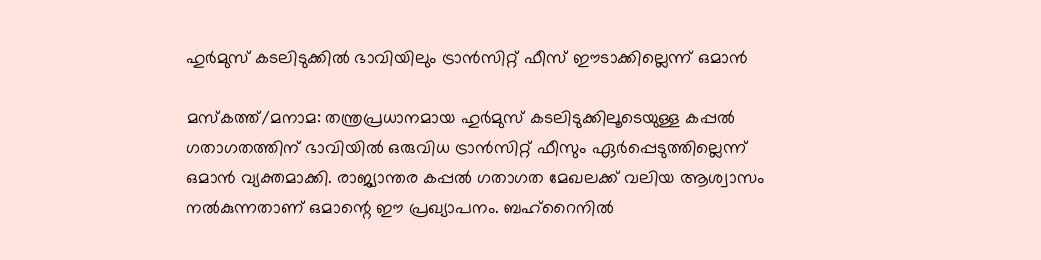ഹുർമുസ് കടലിടുക്കിൽ ഭാവിയിലും ട്രാൻസിറ്റ് ഫീസ് ഈടാക്കില്ലെന്ന് ഒമാൻ

മസ്കത്ത്/മനാമ: തന്ത്രപ്രധാനമായ ഹുർമുസ് കടലിടുക്കിലൂടെയുള്ള കപ്പൽ ഗതാഗതത്തിന് ഭാവിയിൽ ഒരുവിധ ട്രാൻസിറ്റ് ഫീസും ഏർപ്പെടുത്തില്ലെന്ന് ഒമാൻ വ്യക്തമാക്കി. രാജ്യാന്തര കപ്പൽ ഗതാഗത മേഖലക്ക് വലിയ ആശ്വാസം നൽകുന്നതാണ് ഒമാന്റെ ഈ പ്രഖ്യാപനം. ബഹ്‌റൈനിൽ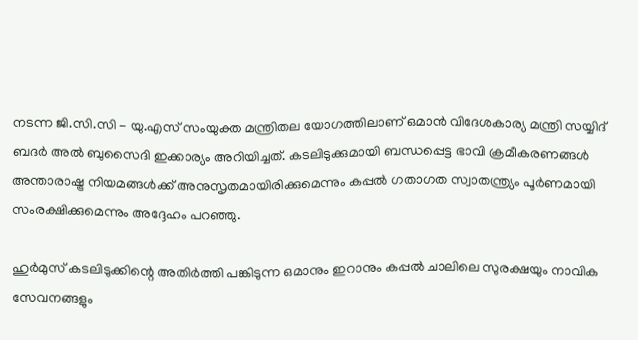നടന്ന ജി.സി.സി - യു.എസ് സംയുക്ത മന്ത്രിതല യോഗത്തിലാണ് ഒമാൻ വിദേശകാര്യ മന്ത്രി സയ്യിദ് ബദർ അൽ ബുസൈദി ഇക്കാര്യം അറിയിച്ചത്. കടലിടുക്കുമായി ബന്ധപ്പെട്ട ഭാവി ക്രമീകരണങ്ങൾ അന്താരാഷ്ട്ര നിയമങ്ങൾക്ക് അനുസൃതമായിരിക്കുമെന്നും കപ്പൽ ഗതാഗത സ്വാതന്ത്ര്യം പൂർണമായി സംരക്ഷിക്കുമെന്നും അദ്ദേഹം പറഞ്ഞു.

ഹുർമുസ് കടലിടുക്കിന്റെ അതിർത്തി പങ്കിടുന്ന ഒമാനും ഇറാനും കപ്പൽ ചാലിലെ സുരക്ഷയും നാവിക സേവനങ്ങളും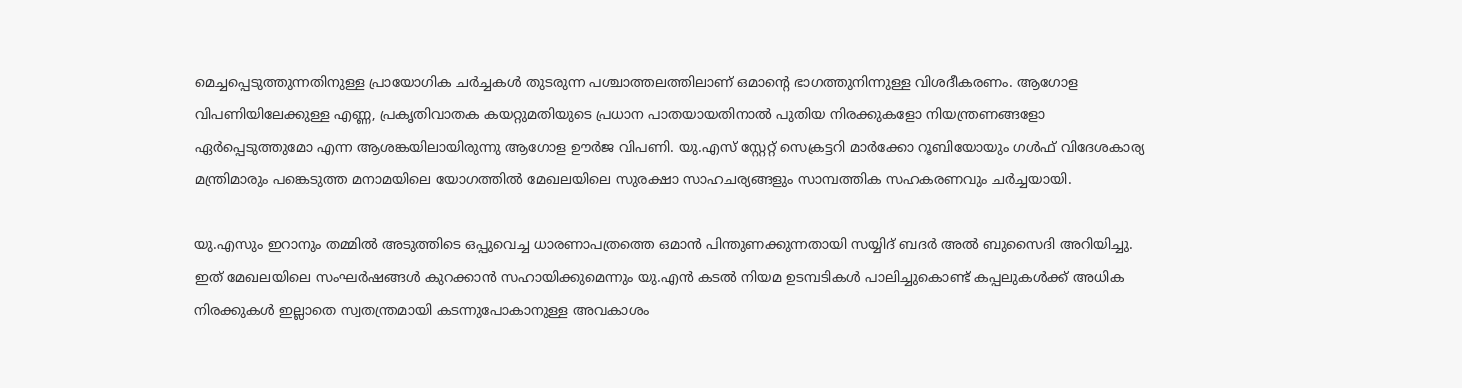മെച്ചപ്പെടുത്തുന്നതിനുള്ള പ്രായോഗിക ചർച്ചകൾ തുടരുന്ന പശ്ചാത്തലത്തിലാണ് ഒമാന്റെ ഭാഗത്തുനിന്നുള്ള വിശദീകരണം. ആഗോള വിപണിയിലേക്കുള്ള എണ്ണ, പ്രകൃതിവാതക കയറ്റുമതിയുടെ പ്രധാന പാതയായതിനാൽ പുതിയ നിരക്കുകളോ നിയന്ത്രണങ്ങളോ ഏർപ്പെടുത്തുമോ എന്ന ആശങ്കയിലായിരുന്നു ആഗോള ഊർജ വിപണി. യു.എസ് സ്റ്റേറ്റ് സെക്രട്ടറി മാർക്കോ റൂബിയോയും ഗൾഫ് വിദേശകാര്യ മന്ത്രിമാരും പങ്കെടുത്ത മനാമയിലെ യോഗത്തിൽ മേഖലയിലെ സുരക്ഷാ സാഹചര്യങ്ങളും സാമ്പത്തിക സഹകരണവും ചർച്ചയായി.

യു.എസും ഇറാനും തമ്മിൽ അടുത്തിടെ ഒപ്പുവെച്ച ധാരണാപത്രത്തെ ഒമാൻ പിന്തുണക്കുന്നതായി സയ്യിദ് ബദർ അൽ ബുസൈദി അറിയിച്ചു. ഇത് മേഖലയിലെ സംഘർഷങ്ങൾ കുറക്കാൻ സഹായിക്കുമെന്നും യു.എൻ കടൽ നിയമ ഉടമ്പടികൾ പാലിച്ചുകൊണ്ട് കപ്പലുകൾക്ക് അധിക നിരക്കുകൾ ഇല്ലാതെ സ്വതന്ത്രമായി കടന്നുപോകാനുള്ള അവകാശം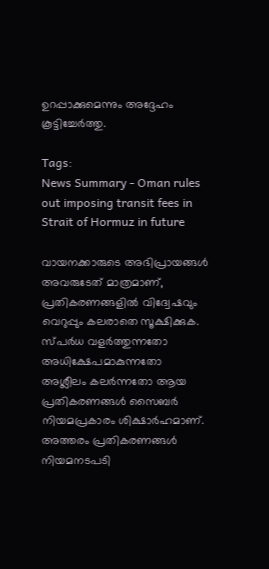ഉറപ്പാക്കുമെന്നും അദ്ദേഹം കൂട്ടിച്ചേർത്തു.

Tags:
News Summary - Oman rules out imposing transit fees in Strait of Hormuz in future

വായനക്കാരുടെ അഭിപ്രായങ്ങള്‍ അവരുടേത് മാത്രമാണ്, പ്രതികരണങ്ങളിൽ വിദ്വേഷവും വെറുപ്പും കലരാതെ സൂക്ഷിക്കുക. സ്പർധ വളർത്തുന്നതോ അധിക്ഷേപമാകുന്നതോ അശ്ലീലം കലർന്നതോ ആയ പ്രതികരണങ്ങൾ സൈബർ നിയമപ്രകാരം ശിക്ഷാർഹമാണ്. അത്തരം പ്രതികരണങ്ങൾ നിയമനടപടി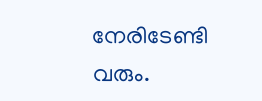നേരിടേണ്ടി വരും.